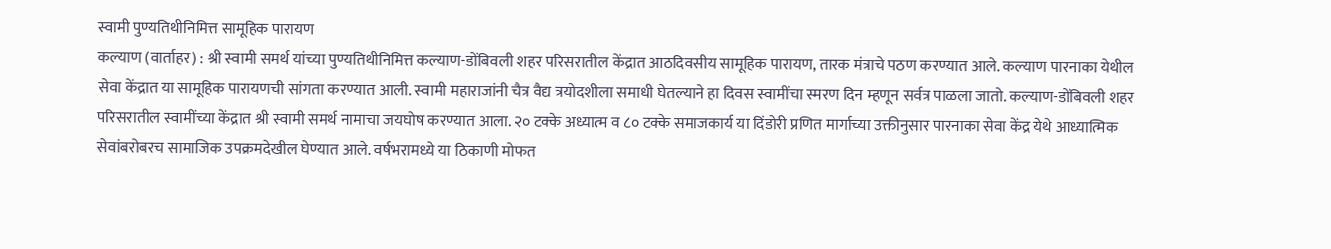स्वामी पुण्यतिथीनिमित्त सामूहिक पारायण
कल्याण (वार्ताहर) : श्री स्वामी समर्थ यांच्या पुण्यतिथीनिमित्त कल्याण-डोंबिवली शहर परिसरातील केंद्रात आठदिवसीय सामूहिक पारायण, तारक मंत्राचे पठण करण्यात आले. कल्याण पारनाका येथील सेवा केंद्रात या सामूहिक पारायणची सांगता करण्यात आली. स्वामी महाराजांनी चैत्र वैद्य त्रयोदशीला समाधी घेतल्याने हा दिवस स्वामींचा स्मरण दिन म्हणून सर्वत्र पाळला जातो. कल्याण-डोंबिवली शहर परिसरातील स्वामींच्या केंद्रात श्री स्वामी समर्थ नामाचा जयघोष करण्यात आला. २० टक्के अध्यात्म व ८० टक्के समाजकार्य या दिंडोरी प्रणित मार्गाच्या उक्तीनुसार पारनाका सेवा केंद्र येथे आध्यात्मिक सेवांबरोबरच सामाजिक उपक्रमदेखील घेण्यात आले. वर्षभरामध्ये या ठिकाणी मोफत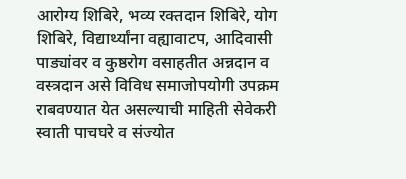आरोग्य शिबिरे, भव्य रक्तदान शिबिरे, योग शिबिरे, विद्यार्थ्यांना वह्यावाटप, आदिवासी पाड्यांवर व कुष्ठरोग वसाहतीत अन्नदान व वस्त्रदान असे विविध समाजोपयोगी उपक्रम राबवण्यात येत असल्याची माहिती सेवेकरी स्वाती पाचघरे व संज्योत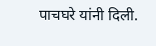पाचघरे यांनी दिली.